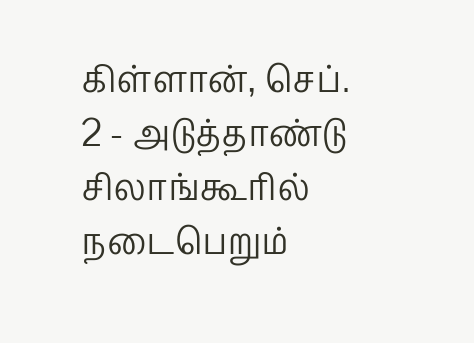கிள்ளான், செப். 2 - அடுத்தாண்டு சிலாங்கூரில் நடைபெறும்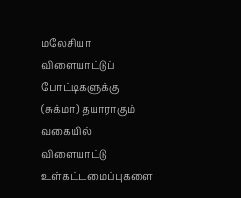மலேசியா விளையாட்டுப் போட்டிகளுக்கு (சுக்மா) தயாராகும் வகையில் விளையாட்டு உள்கட்டமைப்புகளை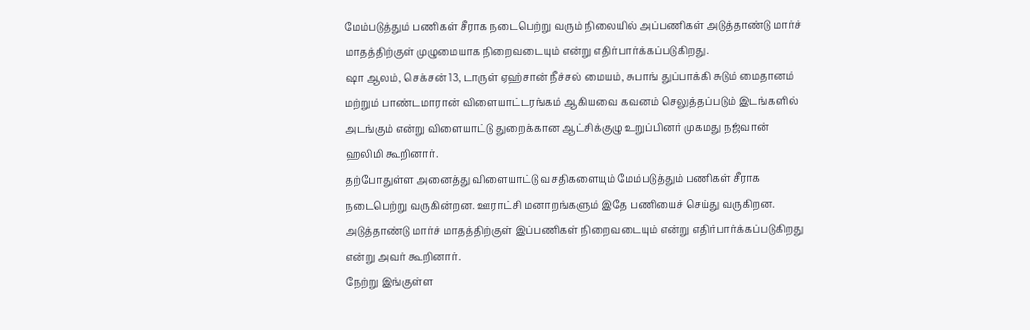மேம்படுத்தும் பணிகள் சீராக நடைபெற்று வரும் நிலையில் அப்பணிகள் அடுத்தாண்டு மார்ச் மாதத்திற்குள் முழுமையாக நிறைவடையும் என்று எதிர்பார்க்கப்படுகிறது.
ஷா ஆலம், செக்சன் 13, டாருள் ஏஹ்சான் நீச்சல் மையம், சுபாங் துப்பாக்கி சுடும் மைதானம் மற்றும் பாண்டமாரான் விளையாட்டரங்கம் ஆகியவை கவனம் செலுத்தப்படும் இடங்களில் அடங்கும் என்று விளையாட்டு துறைக்கான ஆட்சிக்குழு உறுப்பினர் முகமது நஜ்வான் ஹலிமி கூறினார்.
தற்போதுள்ள அனைத்து விளையாட்டு வசதிகளையும் மேம்படுத்தும் பணிகள் சீராக நடைபெற்று வருகின்றன. ஊராட்சி மனாறங்களும் இதே பணியைச் செய்து வருகிறன. அடுத்தாண்டு மார்ச் மாதத்திற்குள் இப்பணிகள் நிறைவடையும் என்று எதிர்பார்க்கப்படுகிறது என்று அவர் கூறினார்.
நேற்று இங்குள்ள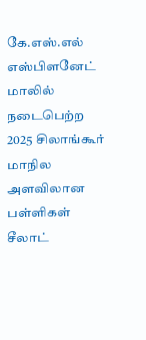கே.எஸ்.எல் எஸ்பிளனேட் மாலில் நடைபெற்ற 2025 சிலாங்கூர் மாநில அளவிலான பள்ளிகள் சீலாட்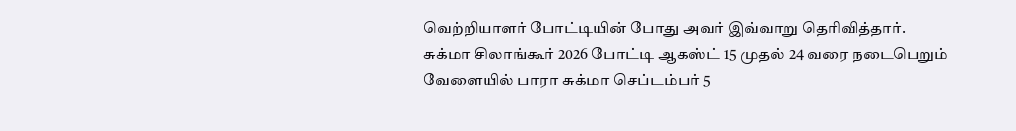வெற்றியாளர் போட்டியின் போது அவர் இவ்வாறு தெரிவித்தார்.
சுக்மா சிலாங்கூர் 2026 போட்டி ஆகஸ்ட் 15 முதல் 24 வரை நடைபெறும் வேளையில் பாரா சுக்மா செப்டம்பர் 5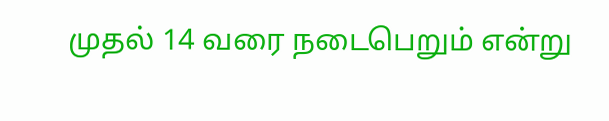முதல் 14 வரை நடைபெறும் என்று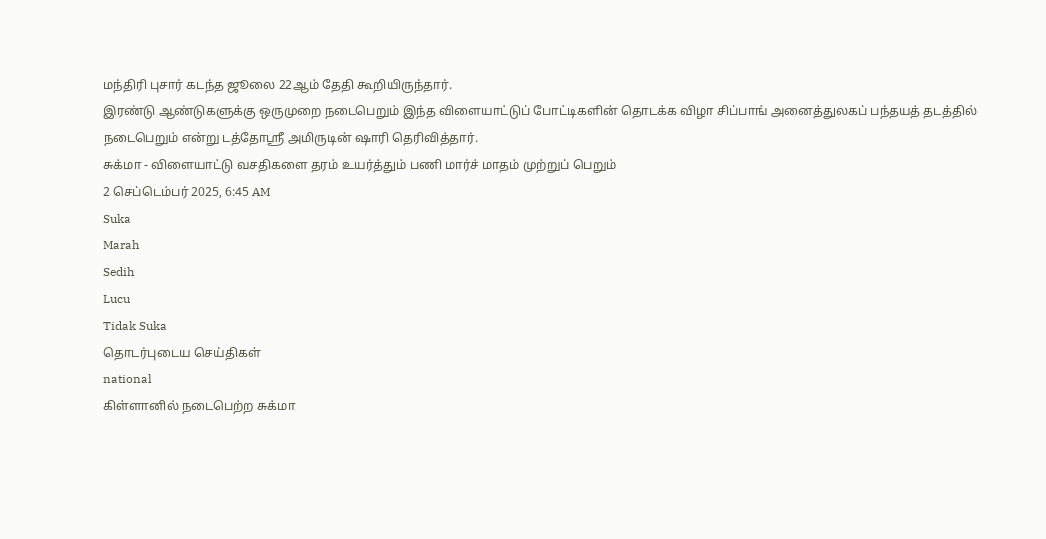மந்திரி புசார் கடந்த ஜூலை 22ஆம் தேதி கூறியிருந்தார்.
இரண்டு ஆண்டுகளுக்கு ஒருமுறை நடைபெறும் இந்த விளையாட்டுப் போட்டிகளின் தொடக்க விழா சிப்பாங் அனைத்துலகப் பந்தயத் தடத்தில் நடைபெறும் என்று டத்தோஸ்ரீ அமிருடின் ஷாரி தெரிவித்தார்.
சுக்மா - விளையாட்டு வசதிகளை தரம் உயர்த்தும் பணி மார்ச் மாதம் முற்றுப் பெறும்
2 செப்டெம்பர் 2025, 6:45 AM
Suka
Marah
Sedih
Lucu
Tidak Suka
தொடர்புடைய செய்திகள்
national
கிள்ளானில் நடைபெற்ற சுக்மா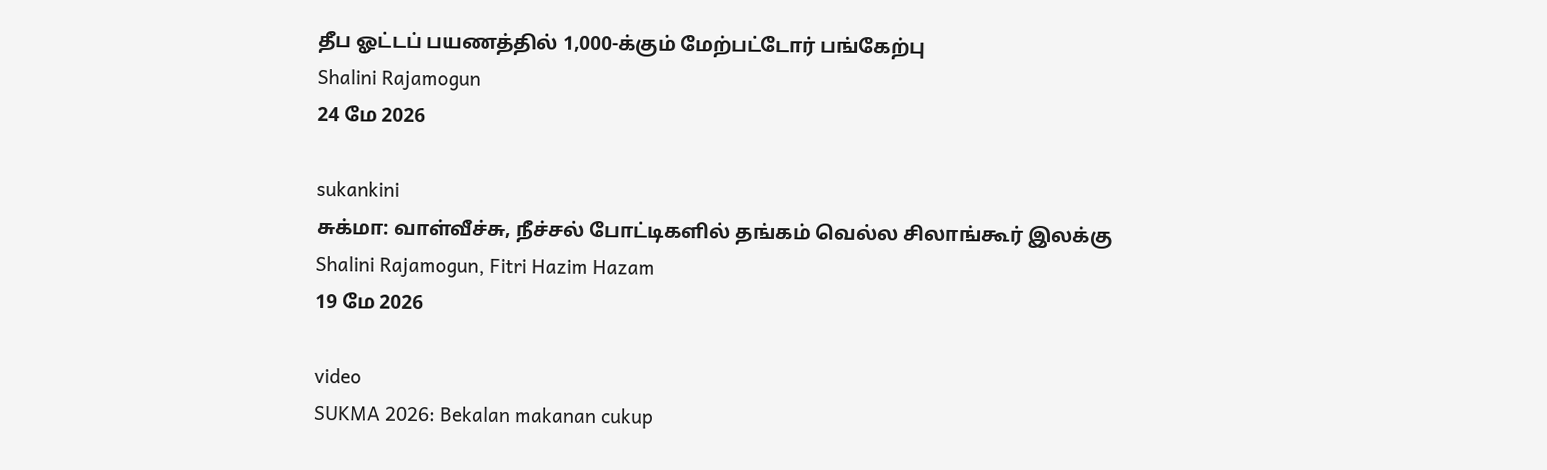தீப ஓட்டப் பயணத்தில் 1,000-க்கும் மேற்பட்டோர் பங்கேற்பு
Shalini Rajamogun
24 மே 2026

sukankini
சுக்மா: வாள்வீச்சு, நீச்சல் போட்டிகளில் தங்கம் வெல்ல சிலாங்கூர் இலக்கு
Shalini Rajamogun, Fitri Hazim Hazam
19 மே 2026

video
SUKMA 2026: Bekalan makanan cukup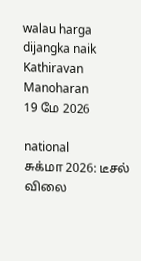walau harga dijangka naik
Kathiravan Manoharan
19 மே 2026

national
சுக்மா 2026: டீசல் விலை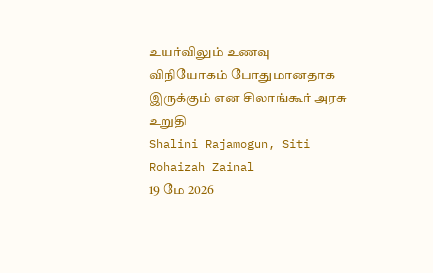உயர்விலும் உணவு விநியோகம் போதுமானதாக இருக்கும் என சிலாங்கூர் அரசு உறுதி
Shalini Rajamogun, Siti Rohaizah Zainal
19 மே 2026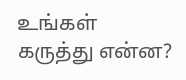உங்கள் கருத்து என்ன?